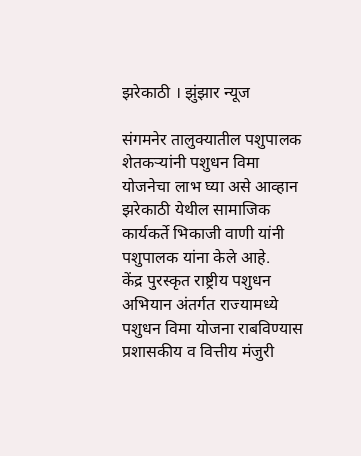झरेकाठी । झुंझार न्यूज

संगमनेर तालुक्यातील पशुपालक शेतकऱ्यांनी पशुधन विमा योजनेचा लाभ घ्या असे आव्हान झरेकाठी येथील सामाजिक कार्यकर्ते भिकाजी वाणी यांनी पशुपालक यांना केले आहे.
केंद्र पुरस्कृत राष्ट्रीय पशुधन अभियान अंतर्गत राज्यामध्ये पशुधन विमा योजना राबविण्यास प्रशासकीय व वित्तीय मंजुरी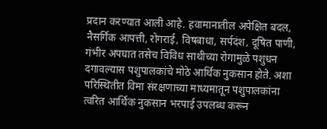प्रदान करण्यात आली आहे. हवामानातील अपेक्षित बदल, नैसर्गिक आपत्ती, रोगराई, विषबाधा, सर्पदंश, दूषित पाणी, गंभीर अपघात तसेच विविध साथीच्या रोगामुळे पशुधन दगावल्यास पशुपालकांचे मोठे आर्थिक नुकसान होते. अशा परिस्थितीत विमा संरक्षणाच्या माध्यमातून पशुपालकांना त्वरित आर्थिक नुकसान भरपाई उपलब्ध करून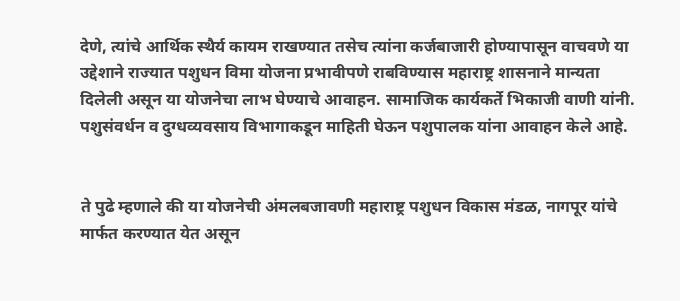देणे, त्यांचे आर्थिक स्थैर्य कायम राखण्यात तसेच त्यांना कर्जबाजारी होण्यापासून वाचवणे या उद्देशाने राज्यात पशुधन विमा योजना प्रभावीपणे राबविण्यास महाराष्ट्र शासनाने मान्यता दिलेली असून या योजनेचा लाभ घेण्याचे आवाहन. सामाजिक कार्यकर्ते भिकाजी वाणी यांनी. पशुसंवर्धन व दुग्धव्यवसाय विभागाकडून माहिती घेऊन पशुपालक यांना आवाहन केले आहे.


ते पुढे म्हणाले की या योजनेची अंमलबजावणी महाराष्ट्र पशुधन विकास मंडळ, नागपूर यांचे मार्फत करण्यात येत असून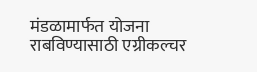मंडळामार्फत योजना राबविण्यासाठी एग्रीकल्चर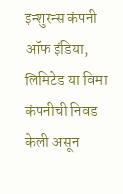इन्शुरन्स कंपनी ऑफ इंडिया, लिमिटेड या विमा कंपनीची निवड केली असून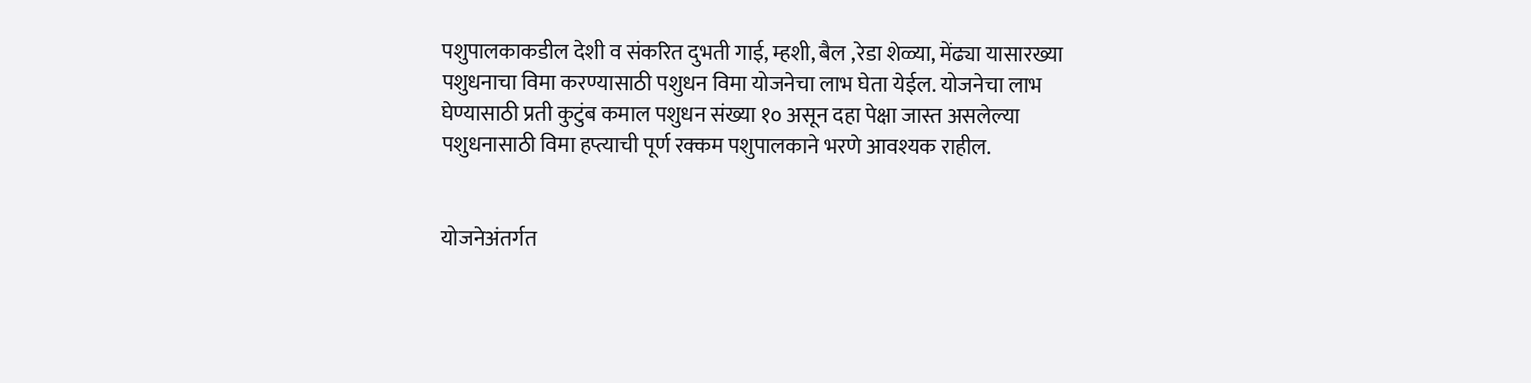पशुपालकाकडील देशी व संकरित दुभती गाई, म्हशी, बैल ,रेडा शेळ्या, मेंढ्या यासारख्या पशुधनाचा विमा करण्यासाठी पशुधन विमा योजनेचा लाभ घेता येईल. योजनेचा लाभ घेण्यासाठी प्रती कुटुंब कमाल पशुधन संख्या १० असून दहा पेक्षा जास्त असलेल्या पशुधनासाठी विमा हप्त्याची पूर्ण रक्कम पशुपालकाने भरणे आवश्यक राहील.


योजनेअंतर्गत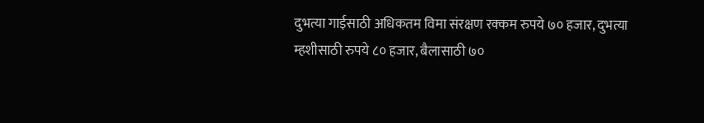दुभत्या गाईसाठी अधिकतम विमा संरक्षण रक्कम रुपये ७० हजार, दुभत्या म्हशीसाठी रुपये ८० हजार, बैलासाठी ७०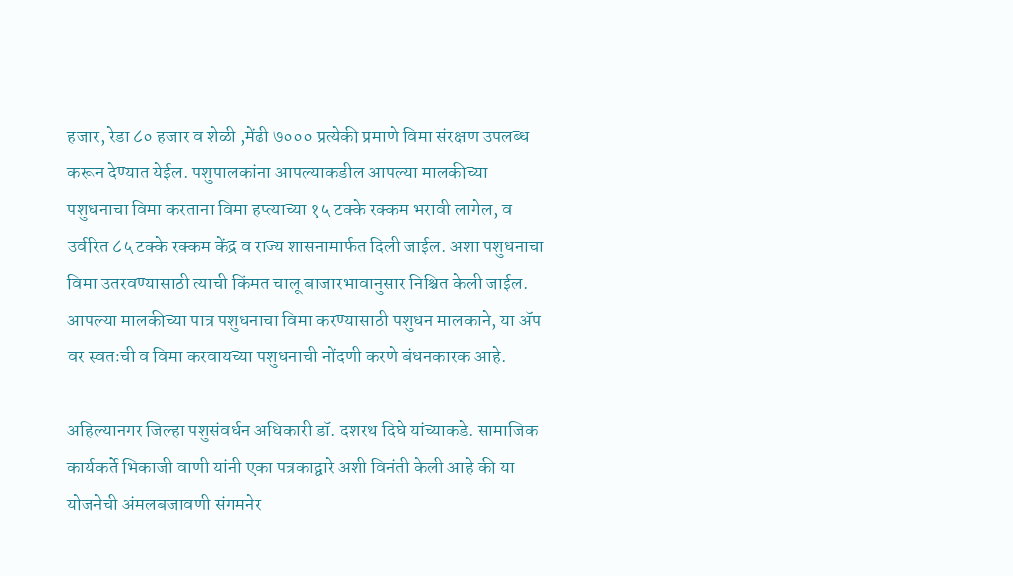हजार, रेडा ८० हजार व शेळी ,मेंढी ७००० प्रत्येकी प्रमाणे विमा संरक्षण उपलब्ध करून देण्यात येईल. पशुपालकांना आपल्याकडील आपल्या मालकीच्या पशुधनाचा विमा करताना विमा हप्त्याच्या १५ टक्के रक्कम भरावी लागेल, व उर्वरित ८५ टक्के रक्कम केंद्र व राज्य शासनामार्फत दिली जाईल. अशा पशुधनाचा विमा उतरवण्यासाठी त्याची किंमत चालू बाजारभावानुसार निश्चित केली जाईल. आपल्या मालकीच्या पात्र पशुधनाचा विमा करण्यासाठी पशुधन मालकाने, या ॲप वर स्वतःची व विमा करवायच्या पशुधनाची नोंदणी करणे बंधनकारक आहे.

अहिल्यानगर जिल्हा पशुसंवर्धन अधिकारी डॉ. दशरथ दिघे यांच्याकडे. सामाजिक कार्यकर्ते भिकाजी वाणी यांनी एका पत्रकाद्वारे अशी विनंती केली आहे की या योजनेची अंमलबजावणी संगमनेर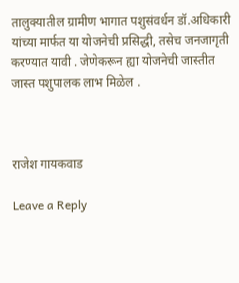तालुक्यातील ग्रामीण भागात पशुसंवर्धन डॉ.अधिकारी यांच्या मार्फत या योजनेची प्रसिद्धी, तसेच जनजागृती करण्यात यावी . जेणेकरून ह्या योजनेची जास्तीत जास्त पशुपालक लाभ मिळेल .



राजेश गायकवाड

Leave a Reply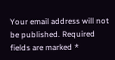Your email address will not be published. Required fields are marked *